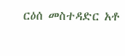ርዕሰ መስተዳድር አቶ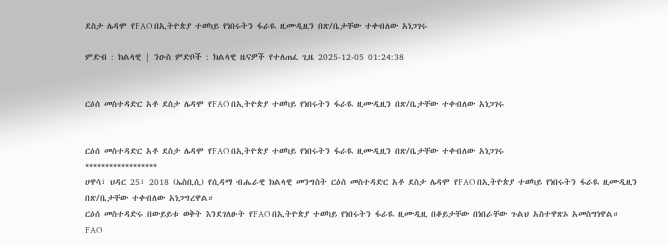ደስታ ሌዳሞ የFAO በኢትዮጵያ ተወካይ የነበሩትን ፋራዪ ዚሙዲዚን በጽ/ቤታቸው ተቀብለው አነጋገሩ

ምድብ : ክልላዊ | ንዑስ ምድቦች : ክልላዊ ዜናዎች የተለጠፈ ጊዜ 2025-12-05 01:24:38


ርዕሰ መስተዳድር አቶ ደስታ ሌዳሞ የFAO በኢትዮጵያ ተወካይ የነበሩትን ፋራዪ ዚሙዲዚን በጽ/ቤታቸው ተቀብለው አነጋገሩ


ርዕሰ መስተዳድር አቶ ደስታ ሌዳሞ የFAO በኢትዮጵያ ተወካይ የነበሩትን ፋራዪ ዚሙዲዚን በጽ/ቤታቸው ተቀብለው አነጋገሩ
******************
ሀዋሳ፣ ህዳር 25፣ 2018 (ኤስቢሲ) የሲዳማ ብሔራዊ ክልላዊ መንግስት ርዕሰ መስተዳድር አቶ ደስታ ሌዳሞ የFAO በኢትዮጵያ ተወካይ የነበሩትን ፋራዪ ዚሙዲዚን በጽ/ቤታቸው ተቀብለው አነጋግረዋል።
ርዕሰ መስተዳድሩ በውይይቱ ወቅት እንደገለፁት የFAO በኢትዮጵያ ተወካይ የነበሩትን ፋራዪ ዚሙዲዚ በቆይታቸው በነበራቸው ጉልህ አስተዋጽኦ አመስግነዋል።
FAO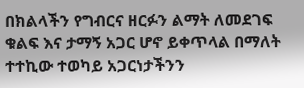በክልላችን የግብርና ዘርፉን ልማት ለመደገፍ ቁልፍ እና ታማኝ አጋር ሆኖ ይቀጥላል በማለት ተተኪው ተወካይ አጋርነታችንን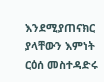እንደሚያጠናክር ያላቸውን እምነት ርዕሰ መስተዳድሩ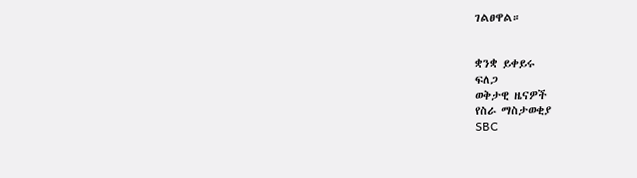ገልፀዋል።


ቋንቋ ይቀይሩ
ፍለጋ
ወቅታዊ ዜናዎች
የስራ ማስታወቂያ
SBC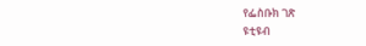የፌስቡክ ገጽ
ዩቲዩብ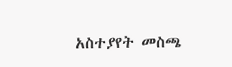አስተያየት መስጫ